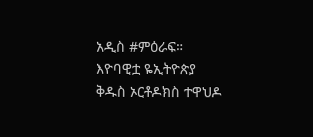አዲስ #ምዕራፍ። እዮባዊቷ ዬኢትዮጵያ ቅዱስ ኦርቶዶክስ ተዋህዶ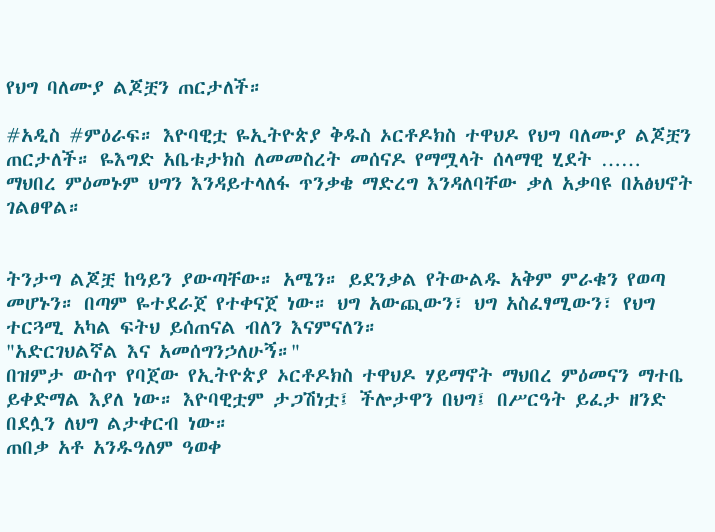የህግ ባለሙያ ልጆቿን ጠርታለች።

#አዲስ #ምዕራፍ። እዮባዊቷ ዬኢትዮጵያ ቅዱስ ኦርቶዶክስ ተዋህዶ የህግ ባለሙያ ልጆቿን ጠርታለች። ዬእግድ አቤቱታክስ ለመመስረት መሰናዶ የማሟላት ሰላማዊ ሂደት …… ማህበረ ምዕመኑም ህግን እንዳይተላለፋ ጥንቃቄ ማድረግ እንዳለባቸው ቃለ አቃባዩ በአፅህኖት ገልፀዋል።


ትንታግ ልጆቿ ከዓይን ያውጣቸው። አሜን። ይደንቃል የትውልዱ አቅም ምራቁን የወጣ መሆኑን። በጣም ዬተደራጀ የተቀናጀ ነው። ህግ አውጪውን፣ ህግ አስፈፃሚውን፣ የህግ ተርጓሚ አካል ፍትህ ይሰጠናል ብለን እናምናለን።
"አድርገህልኛል እና አመሰግንኃለሁኝ።"
በዝምታ ውስጥ የባጀው የኢትዮጵያ ኦርቶዶክስ ተዋህዶ ሃይማኖት ማህበረ ምዕመናን ማተቤ ይቀድማል እያለ ነው። እዮባዊቷም ታጋሽነቷ፤ ችሎታዋን በህግ፤ በሥርዓት ይፈታ ዘንድ በደሏን ለህግ ልታቀርብ ነው።
ጠበቃ አቶ አንዱዓለም ዓወቀ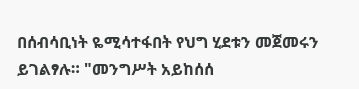በሰብሳቢነት ዬሚሳተፋበት የህግ ሂደቱን መጀመሩን ይገልፃሉ። "መንግሥት አይከሰሰ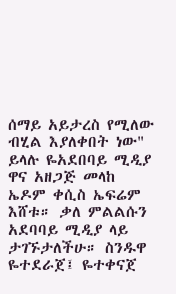ሰማይ አይታረስ የሚለው ብሂል እያለቀበት ነው" ይላሉ ዬአደበባይ ሚዲያ ዋና አዘጋጅ መላከ ኤዶም ቀሲስ ኤፍሬም እሸቱ። ቃለ ምልልሱን አደባባይ ሚዲያ ላይ ታገኙታለችሁ። ስንዱዋ ዬተደራጀ፤ ዬተቀናጀ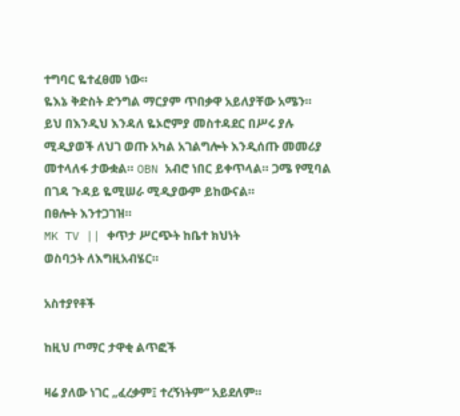ተግባር ዬተፈፀመ ነው።
ዬእኔ ቅድስት ድንግል ማርያም ጥበቃዋ አይለያቸው አሜን።
ይህ በእንዲህ እንዳለ ዬኦሮምያ መስተዳደር በሥሩ ያሉ ሚዲያወች ለህገ ወጡ አካል አገልግሎት እንዲሰጡ መመሪያ መተላለፋ ታውቋል። OBN አብሮ ነበር ይቀጥላል። ጋሜ የሚባል በገዳ ጉዳይ ዬሚሠራ ሚዲያውም ይከውናል።
በፀሎት እንተጋገዝ።
MK TV || ቀጥታ ሥርጭት ከቤተ ክህነት
ወስባኃት ለእግዚአብሄር።

አስተያየቶች

ከዚህ ጦማር ታዋቂ ልጥፎች

ዛሬ ያለው ነገር „ፈረቃም፤ ተረኝነትም“ አይደለም።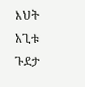እህት አጊቱ ጉደታ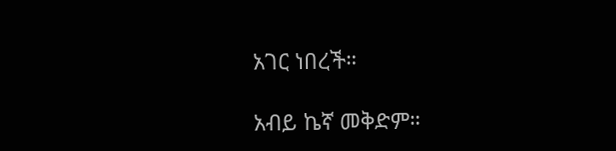አገር ነበረች።

አብይ ኬኛ መቅድም።